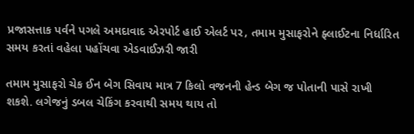પ્રજાસત્તાક પર્વને પગલે અમદાવાદ એરપોર્ટ હાઈ એલર્ટ પર, તમામ મુસાફરોને ફ્લાઈટના નિર્ધારિત સમય કરતાં વહેલા પહોંચવા એડવાઈઝરી જારી

તમામ મુસાફરો ચેક ઈન બેગ સિવાય માત્ર 7 કિલો વજનની હેન્ડ બેગ જ પોતાની પાસે રાખી શકશે. લગેજનું ડબલ ચેકિંગ કરવાથી સમય થાય તો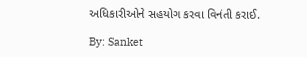અધિકારીઓને સહયોગ કરવા વિનંતી કરાઈ.

By: Sanket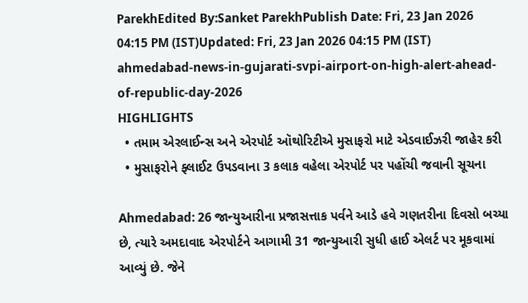ParekhEdited By:Sanket ParekhPublish Date: Fri, 23 Jan 2026 04:15 PM (IST)Updated: Fri, 23 Jan 2026 04:15 PM (IST)
ahmedabad-news-in-gujarati-svpi-airport-on-high-alert-ahead-of-republic-day-2026
HIGHLIGHTS
  • તમામ એરલાઈન્સ અને એરપોર્ટ ઑથોરિટીએ મુસાફરો માટે એડવાઈઝરી જાહેર કરી
  • મુસાફરોને ફ્લાઈટ ઉપડવાના 3 કલાક વહેલા એરપોર્ટ પર પહોંચી જવાની સૂચના

Ahmedabad: 26 જાન્યુઆરીના પ્રજાસત્તાક પર્વને આડે હવે ગણતરીના દિવસો બચ્યા છે, ત્યારે અમદાવાદ એરપોર્ટને આગામી 31 જાન્યુઆરી સુધી હાઈ એલર્ટ પર મૂકવામાં આવ્યું છે. જેને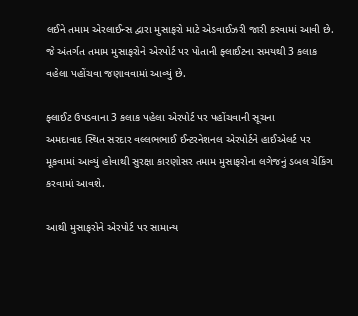લઈને તમામ એરલાઈન્સ દ્વારા મુસાફરો માટે એડવાઈઝરી જારી કરવામાં આવી છે. જે અંતર્ગત તમામ મુસાફરોને એરપોર્ટ પર પોતાની ફ્લાઈટના સમયથી 3 કલાક વહેલા પહોંચવા જણાવવામાં આવ્યું છે.

ફ્લાઈટ ઉપડવાના 3 કલાક પહેલા એરપોર્ટ પર પહોંચવાની સૂચના
અમદાવાદ સ્થિત સરદાર વલ્લભભાઈ ઈન્ટરનેશનલ એરપોર્ટને હાઈએલર્ટ પર મૂકવામાં આવ્યું હોવાથી સુરક્ષા કારણોસર તમામ મુસાફરોના લગેજનું ડબલ ચેકિંગ કરવામાં આવશે.

આથી મુસાફરોને એરપોર્ટ પર સામાન્ય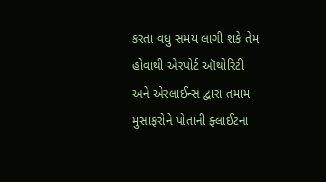કરતા વધુ સમય લાગી શકે તેમ હોવાથી એરપોર્ટ ઑથોરિટી અને એરલાઈન્સ દ્વારા તમામ મુસાફરોને પોતાની ફ્લાઈટના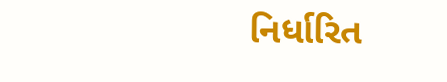નિર્ધારિત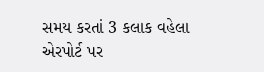સમય કરતાં 3 કલાક વહેલા એરપોર્ટ પર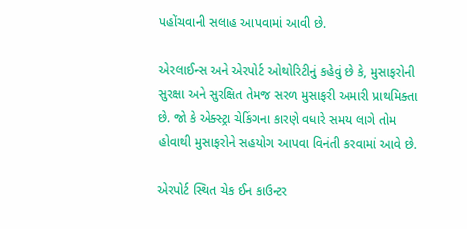પહોંચવાની સલાહ આપવામાં આવી છે.

એરલાઈન્સ અને એરપોર્ટ ઓથોરિટીનું કહેવું છે કે, મુસાફરોની સુરક્ષા અને સુરક્ષિત તેમજ સરળ મુસાફરી અમારી પ્રાથમિક્તા છે. જો કે એક્સ્ટ્રા ચેકિંગના કારણે વધારે સમય લાગે તોમ હોવાથી મુસાફરોને સહયોગ આપવા વિનંતી કરવામાં આવે છે.

એરપોર્ટ સ્થિત ચેક ઈન કાઉન્ટર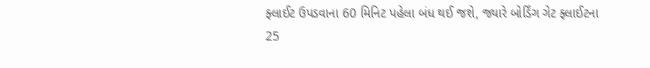ફ્લાઈટ ઉપડવાના 60 મિનિટ પહેલા બંધ થઈ જશે, જ્યારે બોર્ડિંગ ગેટ ફ્લાઈટના 25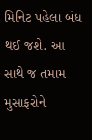મિનિટ પહેલા બંધ થઈ જશે. આ સાથે જ તમામ મુસાફરોને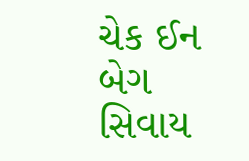ચેક ઈન બેગ સિવાય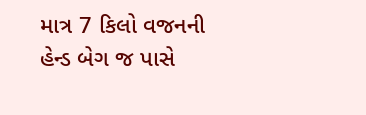માત્ર 7 કિલો વજનની હેન્ડ બેગ જ પાસે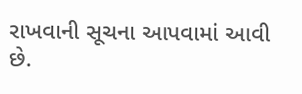રાખવાની સૂચના આપવામાં આવી છે.